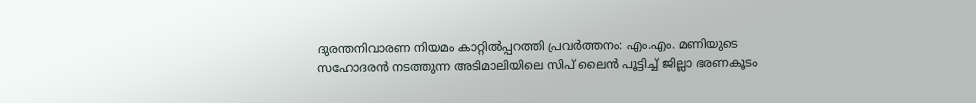ദുരന്തനിവാരണ നിയമം കാറ്റിൽപ്പറത്തി പ്രവർത്തനം: എം.എം. മണിയുടെ സഹോദരൻ നടത്തുന്ന അടിമാലിയിലെ സിപ് ലൈൻ പൂട്ടിച്ച് ജില്ലാ ഭരണകൂടം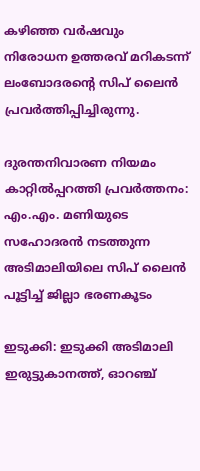കഴിഞ്ഞ വര്‍ഷവും നിരോധന ഉത്തരവ് മറികടന്ന് ലംബോദരന്റെ സിപ് ലൈന്‍ പ്രവര്‍ത്തിപ്പിച്ചിരുന്നു.

ദുരന്തനിവാരണ നിയമം കാറ്റിൽപ്പറത്തി പ്രവർത്തനം: എം.എം. മണിയുടെ സഹോദരൻ നടത്തുന്ന അടിമാലിയിലെ സിപ് ലൈൻ പൂട്ടിച്ച് ജില്ലാ ഭരണകൂടം

ഇടുക്കി: ഇടുക്കി അടിമാലി ഇരുട്ടുകാനത്ത്, ഓറഞ്ച്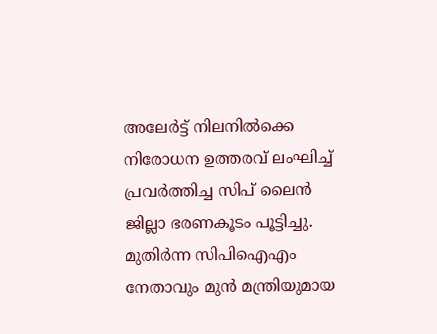അലേര്‍ട്ട് നിലനില്‍ക്കെ നിരോധന ഉത്തരവ് ലംഘിച്ച് പ്രവര്‍ത്തിച്ച സിപ് ലൈന്‍ ജില്ലാ ഭരണകൂടം പൂട്ടിച്ചു. മുതിര്‍ന്ന സിപിഐഎം നേതാവും മുന്‍ മന്ത്രിയുമായ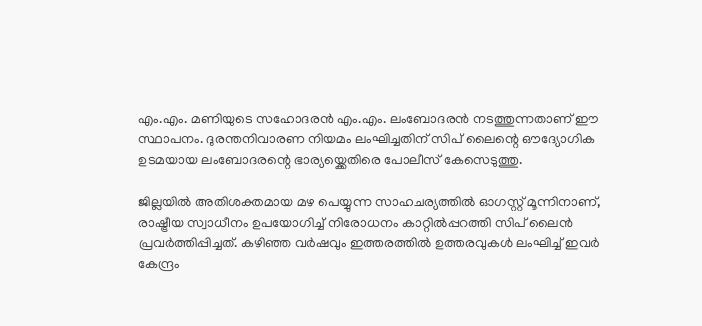എം.എം. മണിയുടെ സഹോദരന്‍ എം.എം. ലംബോദരന്‍ നടത്തുന്നതാണ് ഈ സ്ഥാപനം. ദുരന്തനിവാരണ നിയമം ലംഘിച്ചതിന് സിപ് ലൈന്റെ ഔദ്യോഗിക ഉടമയായ ലംബോദരന്റെ ഭാര്യയ്ക്കെതിരെ പോലീസ് കേസെടുത്തു.

ജില്ലയില്‍ അതിശക്തമായ മഴ പെയ്യുന്ന സാഹചര്യത്തില്‍ ഓഗസ്റ്റ് മൂന്നിനാണ്, രാഷ്ട്രീയ സ്വാധീനം ഉപയോഗിച്ച് നിരോധനം കാറ്റില്‍പ്പറത്തി സിപ് ലൈന്‍ പ്രവര്‍ത്തിപ്പിച്ചത്. കഴിഞ്ഞ വര്‍ഷവും ഇത്തരത്തില്‍ ഉത്തരവുകള്‍ ലംഘിച്ച് ഇവര്‍ കേന്ദ്രം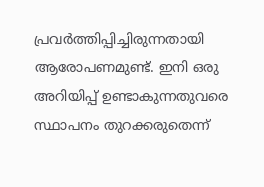പ്രവര്‍ത്തിപ്പിച്ചിരുന്നതായി ആരോപണമുണ്ട്. ഇനി ഒരു അറിയിപ്പ് ഉണ്ടാകുന്നതുവരെ സ്ഥാപനം തുറക്കരുതെന്ന്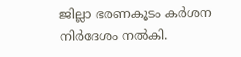ജില്ലാ ഭരണകൂടം കര്‍ശന നിര്‍ദേശം നല്‍കി.